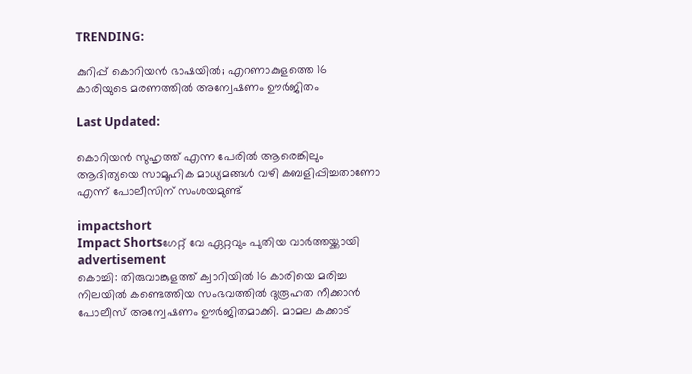TRENDING:

കുറിപ്പ് കൊറിയൻ ഭാഷയിൽ; എറണാകുളത്തെ 16 കാരിയുടെ മരണത്തിൽ അന്വേഷണം ഊർജിതം

Last Updated:

കൊറിയൻ സുഹൃത്ത് എന്ന പേരിൽ ആരെങ്കിലും ആദിത്യയെ സാമൂഹിക മാധ്യമങ്ങൾ വഴി കബളിപ്പിച്ചതാണോ എന്ന് പോലീസിന് സംശയമുണ്ട്

impactshort
Impact Shortsഗേറ്റ് വേ ഏറ്റവും പുതിയ വാർത്തയ്ക്കായി
advertisement
കൊച്ചി: തിരുവാങ്കുളത്ത് ക്വാറിയിൽ 16 കാരിയെ മരിച്ച നിലയിൽ കണ്ടെത്തിയ സംഭവത്തിൽ ദുരൂഹത നീക്കാൻ പോലീസ് അന്വേഷണം ഊർജിതമാക്കി. മാമല കക്കാട്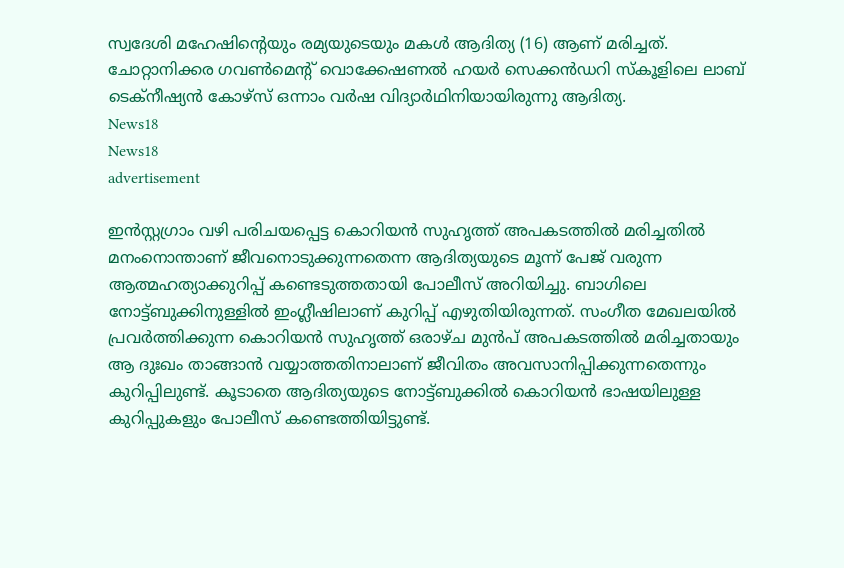സ്വദേശി മഹേഷിന്റെയും രമ്യയുടെയും മകൾ ആദിത്യ (16) ആണ് മരിച്ചത്. ചോറ്റാനിക്കര ഗവൺമെന്റ് വൊക്കേഷണൽ ഹയർ സെക്കൻഡറി സ്കൂളിലെ ലാബ് ടെക്നീഷ്യൻ കോഴ്സ് ഒന്നാം വർഷ വിദ്യാർഥിനിയായിരുന്നു ആദിത്യ.
News18
News18
advertisement

ഇൻസ്റ്റഗ്രാം വഴി പരിചയപ്പെട്ട കൊറിയൻ സുഹൃത്ത് അപകടത്തിൽ മരിച്ചതിൽ മനംനൊന്താണ് ജീവനൊടുക്കുന്നതെന്ന ആദിത്യയുടെ മൂന്ന് പേജ് വരുന്ന ആത്മഹത്യാക്കുറിപ്പ് കണ്ടെടുത്തതായി പോലീസ് അറിയിച്ചു. ബാഗിലെ നോട്ട്ബുക്കിനുള്ളിൽ ഇംഗ്ലീഷിലാണ് കുറിപ്പ് എഴുതിയിരുന്നത്. സംഗീത മേഖലയിൽ പ്രവർത്തിക്കുന്ന കൊറിയൻ സുഹൃത്ത് ഒരാഴ്ച മുൻപ് അപകടത്തിൽ മരിച്ചതായും ആ ദുഃഖം താങ്ങാൻ വയ്യാത്തതിനാലാണ് ജീവിതം അവസാനിപ്പിക്കുന്നതെന്നും കുറിപ്പിലുണ്ട്. കൂടാതെ ആദിത്യയുടെ നോട്ട്ബുക്കിൽ കൊറിയൻ ഭാഷയിലുള്ള കുറിപ്പുകളും പോലീസ് കണ്ടെത്തിയിട്ടുണ്ട്.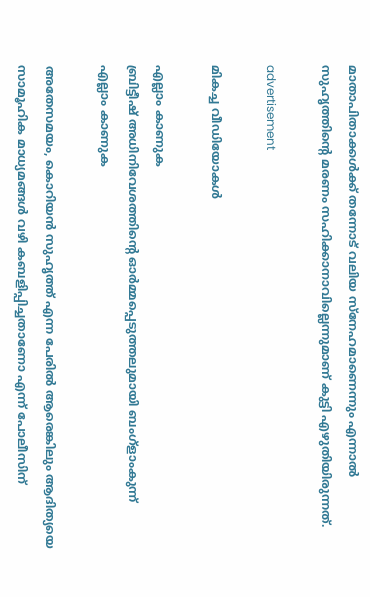മാതാപിതാക്കൾക്ക് തന്നോട് വലിയ സ്നേഹമാണെന്നും എന്നാൽ സുഹൃത്തിന്റെ മരണം സഹിക്കാനാവില്ലെന്നുമാണ് കുട്ടി എഴുതിയിരുന്നത്.

advertisement

മികച്ച വീഡിയോകൾ

എല്ലാം കാണുക
ബ്രിട്ടീഷ് അധിനിവേശത്തിൻ്റെ ഓർമ്മപ്പെടുത്തലുമായി ബംഗ്ളാംകുന്ന്
എല്ലാം കാണുക

അതേസമയം, കൊറിയൻ സുഹൃത്ത് എന്ന പേരിൽ ആരെങ്കിലും ആദിത്യയെ സാമൂഹിക മാധ്യമങ്ങൾ വഴി കബളിപ്പിച്ചതാണോ എന്ന് പോലീസിന്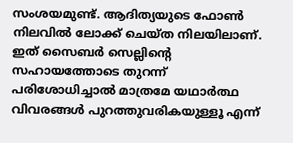സംശയമുണ്ട്. ആദിത്യയുടെ ഫോൺ നിലവിൽ ലോക്ക് ചെയ്ത നിലയിലാണ്. ഇത് സൈബർ സെല്ലിന്റെ സഹായത്തോടെ തുറന്ന് പരിശോധിച്ചാൽ മാത്രമേ യഥാർത്ഥ വിവരങ്ങൾ പുറത്തുവരികയുള്ളൂ എന്ന്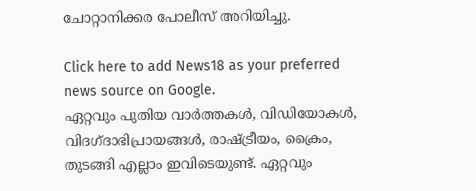ചോറ്റാനിക്കര പോലീസ് അറിയിച്ചു.

Click here to add News18 as your preferred news source on Google.
ഏറ്റവും പുതിയ വാർത്തകൾ, വിഡിയോകൾ, വിദഗ്ദാഭിപ്രായങ്ങൾ, രാഷ്ട്രീയം, ക്രൈം, തുടങ്ങി എല്ലാം ഇവിടെയുണ്ട്. ഏറ്റവും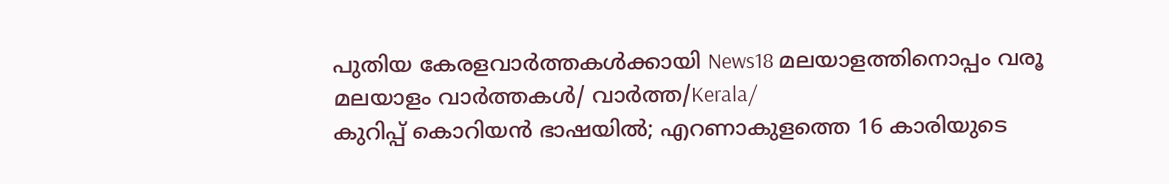പുതിയ കേരളവാർത്തകൾക്കായി News18 മലയാളത്തിനൊപ്പം വരൂ
മലയാളം വാർത്തകൾ/ വാർത്ത/Kerala/
കുറിപ്പ് കൊറിയൻ ഭാഷയിൽ; എറണാകുളത്തെ 16 കാരിയുടെ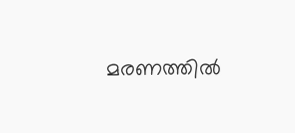മരണത്തിൽ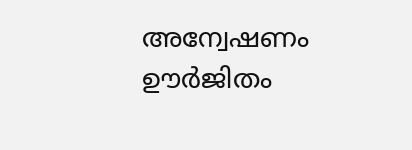അന്വേഷണം ഊർജിതം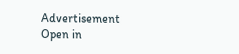Advertisement
Open in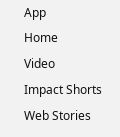App
Home
Video
Impact Shorts
Web Stories